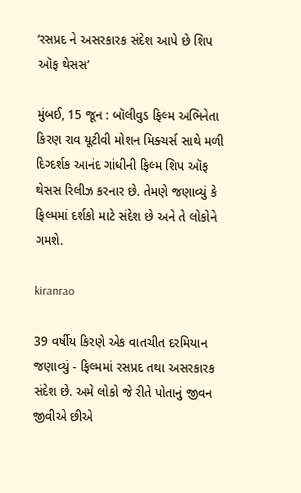‘રસપ્રદ ને અસરકારક સંદેશ આપે છે શિપ ઑફ થેસસ’

મુંબઈ, 15 જૂન : બૉલીવુડ ફિલ્મ અભિનેતા કિરણ રાવ યૂટીવી મોશન મિક્ચર્સ સાથે મળી દિગ્દર્શક આનંદ ગાંધીની ફિલ્મ શિપ ઑફ થેસસ રિલીઝ કરનાર છે. તેમણે જણાવ્યું કે ફિલ્મમાં દર્શકો માટે સંદેશ છે અને તે લોકોને ગમશે.

kiranrao

39 વર્ષીય કિરણે એક વાતચીત દરમિયાન જણાવ્યું - ફિલ્મમાં રસપ્રદ તથા અસરકારક સંદેશ છે. અમે લોકો જે રીતે પોતાનું જીવન જીવીએ છીએ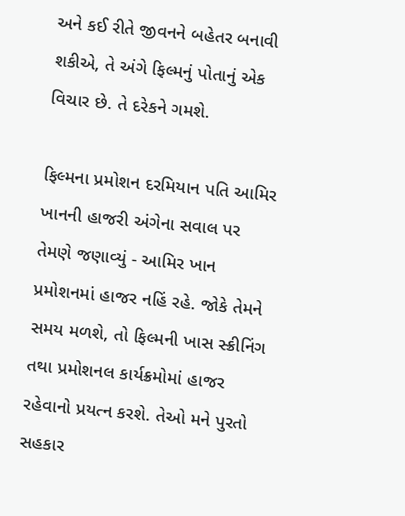અને કઈ રીતે જીવનને બહેતર બનાવી શકીએ, તે અંગે ફિલ્મનું પોતાનું એક વિચાર છે. તે દરેકને ગમશે.

ફિલ્મના પ્રમોશન દરમિયાન પતિ આમિર ખાનની હાજરી અંગેના સવાલ પર તેમણે જણાવ્યું - આમિર ખાન પ્રમોશનમાં હાજર નહિં રહે. જોકે તેમને સમય મળશે, તો ફિલ્મની ખાસ સ્ક્રીનિંગ તથા પ્રમોશનલ કાર્યક્રમોમાં હાજર રહેવાનો પ્રયત્ન કરશે. તેઓ મને પુરતો સહકાર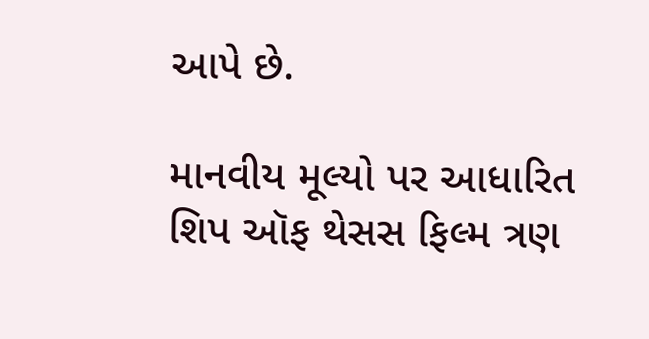આપે છે.

માનવીય મૂલ્યો પર આધારિત શિપ ઑફ થેસસ ફિલ્મ ત્રણ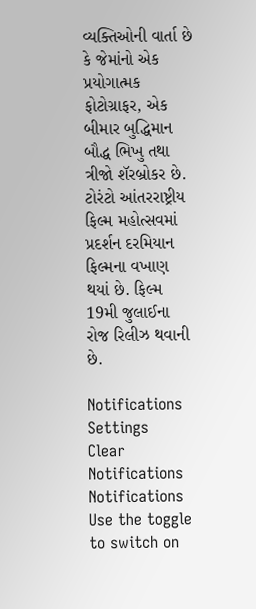વ્યક્તિઓની વાર્તા છે કે જેમાંનો એક પ્રયોગાત્મક ફોટોગ્રાફર, એક બીમાર બુદ્ધિમાન બૌદ્ધ ભિખુ તથા ત્રીજો શૅરબ્રોકર છે. ટોરંટો આંતરરાષ્ટ્રીય ફિલ્મ મહોત્સવમાં પ્રદર્શન દરમિયાન ફિલ્મના વખાણ થયાં છે. ફિલ્મ 19મી જુલાઈના રોજ રિલીઝ થવાની છે.

Notifications
Settings
Clear Notifications
Notifications
Use the toggle to switch on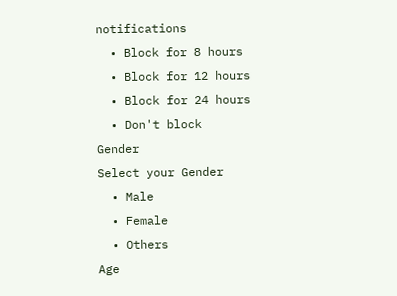notifications
  • Block for 8 hours
  • Block for 12 hours
  • Block for 24 hours
  • Don't block
Gender
Select your Gender
  • Male
  • Female
  • Others
Age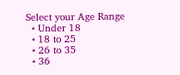Select your Age Range
  • Under 18
  • 18 to 25
  • 26 to 35
  • 36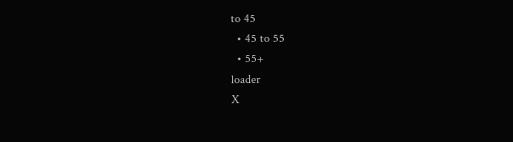to 45
  • 45 to 55
  • 55+
loader
X